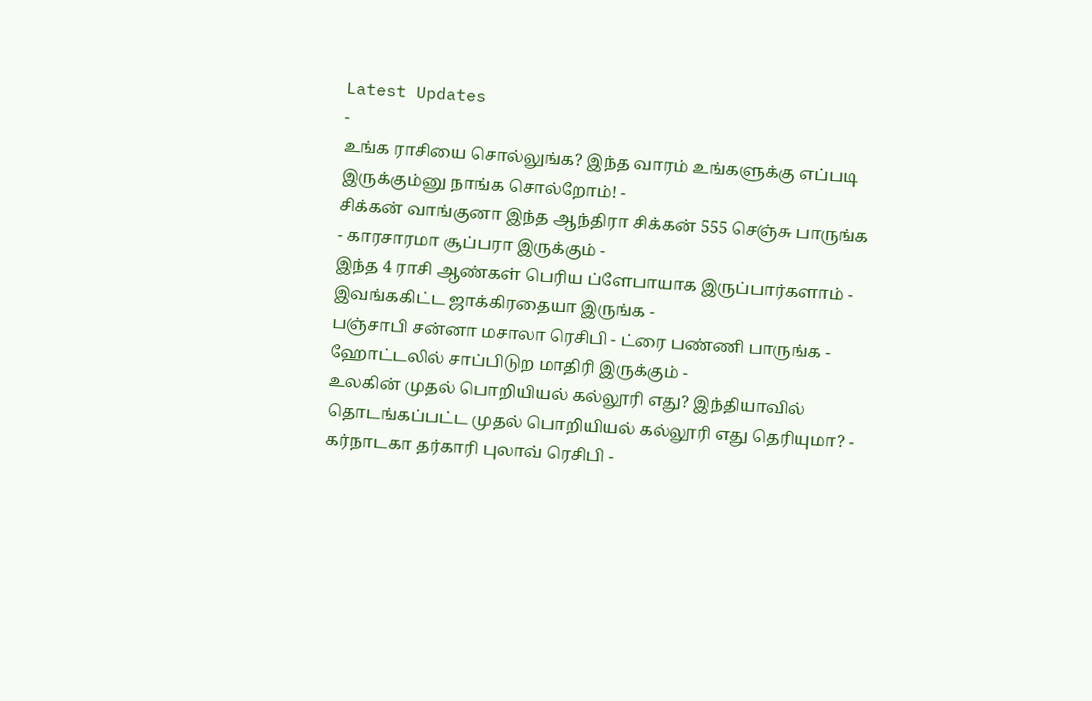Latest Updates
-
உங்க ராசியை சொல்லுங்க? இந்த வாரம் உங்களுக்கு எப்படி இருக்கும்னு நாங்க சொல்றோம்! -
சிக்கன் வாங்குனா இந்த ஆந்திரா சிக்கன் 555 செஞ்சு பாருங்க - காரசாரமா சூப்பரா இருக்கும் -
இந்த 4 ராசி ஆண்கள் பெரிய ப்ளேபாயாக இருப்பார்களாம் - இவங்ககிட்ட ஜாக்கிரதையா இருங்க -
பஞ்சாபி சன்னா மசாலா ரெசிபி - ட்ரை பண்ணி பாருங்க - ஹோட்டலில் சாப்பிடுற மாதிரி இருக்கும் -
உலகின் முதல் பொறியியல் கல்லூரி எது? இந்தியாவில் தொடங்கப்பட்ட முதல் பொறியியல் கல்லூரி எது தெரியுமா? -
கர்நாடகா தர்காரி புலாவ் ரெசிபி -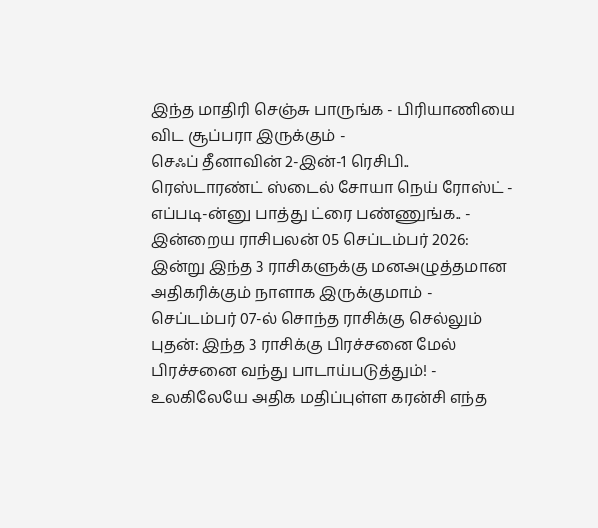இந்த மாதிரி செஞ்சு பாருங்க - பிரியாணியை விட சூப்பரா இருக்கும் -
செஃப் தீனாவின் 2-இன்-1 ரெசிபி.. ரெஸ்டாரண்ட் ஸ்டைல் சோயா நெய் ரோஸ்ட் - எப்படி-ன்னு பாத்து ட்ரை பண்ணுங்க.. -
இன்றைய ராசிபலன் 05 செப்டம்பர் 2026: இன்று இந்த 3 ராசிகளுக்கு மனஅழுத்தமான அதிகரிக்கும் நாளாக இருக்குமாம் -
செப்டம்பர் 07-ல் சொந்த ராசிக்கு செல்லும் புதன்: இந்த 3 ராசிக்கு பிரச்சனை மேல் பிரச்சனை வந்து பாடாய்படுத்தும்! -
உலகிலேயே அதிக மதிப்புள்ள கரன்சி எந்த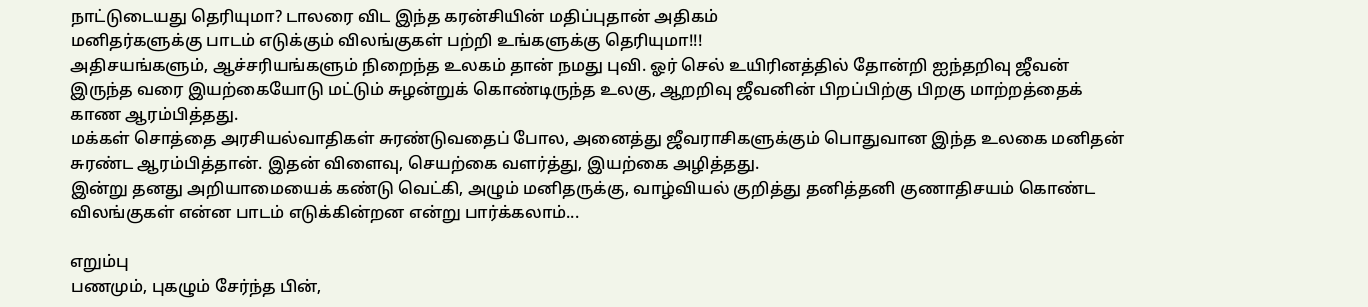நாட்டுடையது தெரியுமா? டாலரை விட இந்த கரன்சியின் மதிப்புதான் அதிகம்
மனிதர்களுக்கு பாடம் எடுக்கும் விலங்குகள் பற்றி உங்களுக்கு தெரியுமா!!!
அதிசயங்களும், ஆச்சரியங்களும் நிறைந்த உலகம் தான் நமது புவி. ஓர் செல் உயிரினத்தில் தோன்றி ஐந்தறிவு ஜீவன் இருந்த வரை இயற்கையோடு மட்டும் சுழன்றுக் கொண்டிருந்த உலகு, ஆறறிவு ஜீவனின் பிறப்பிற்கு பிறகு மாற்றத்தைக் காண ஆரம்பித்தது.
மக்கள் சொத்தை அரசியல்வாதிகள் சுரண்டுவதைப் போல, அனைத்து ஜீவராசிகளுக்கும் பொதுவான இந்த உலகை மனிதன் சுரண்ட ஆரம்பித்தான். இதன் விளைவு, செயற்கை வளர்த்து, இயற்கை அழித்தது.
இன்று தனது அறியாமையைக் கண்டு வெட்கி, அழும் மனிதருக்கு, வாழ்வியல் குறித்து தனித்தனி குணாதிசயம் கொண்ட விலங்குகள் என்ன பாடம் எடுக்கின்றன என்று பார்க்கலாம்...

எறும்பு
பணமும், புகழும் சேர்ந்த பின்,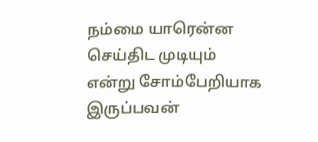நம்மை யாரென்ன செய்திட முடியும் என்று சோம்பேறியாக இருப்பவன்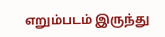எறும்படம் இருந்து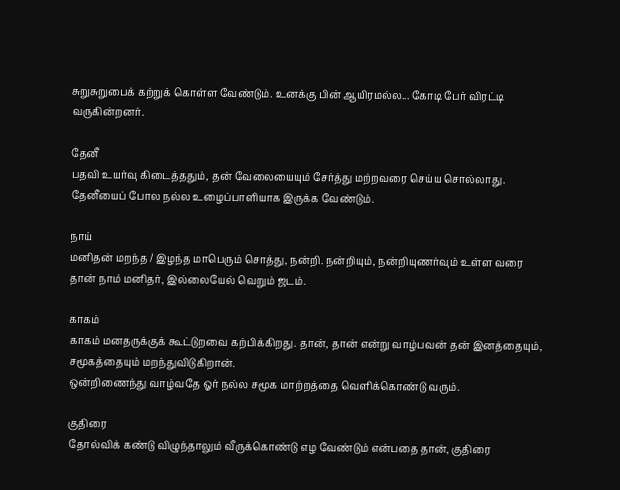சுறுசுறுபைக் கற்றுக் கொள்ள வேண்டும். உனக்கு பின் ஆயிரமல்ல... கோடி பேர் விரட்டி வருகின்றனர்.

தேனீ
பதவி உயர்வு கிடைத்ததும், தன் வேலையையும் சேர்த்து மற்றவரை செய்ய சொல்லாது. தேனீயைப் போல நல்ல உழைப்பாளியாக இருக்க வேண்டும்.

நாய்
மனிதன் மறந்த / இழந்த மாபெரும் சொத்து, நன்றி. நன்றியும், நன்றியுணர்வும் உள்ள வரை தான் நாம் மனிதர், இல்லையேல் வெறும் ஜடம்.

காகம்
காகம் மனதருக்குக் கூட்டுறவை கற்பிக்கிறது. தான், தான் என்று வாழ்பவன் தன் இனத்தையும், சமூகத்தையும் மறந்துவிடுகிறான்.
ஒன்றிணைந்து வாழ்வதே ஓர் நல்ல சமூக மாற்றத்தை வெளிக்கொண்டு வரும்.

குதிரை
தோல்விக் கண்டு விழுந்தாலும் வீருக்கொண்டு எழ வேண்டும் என்பதை தான், குதிரை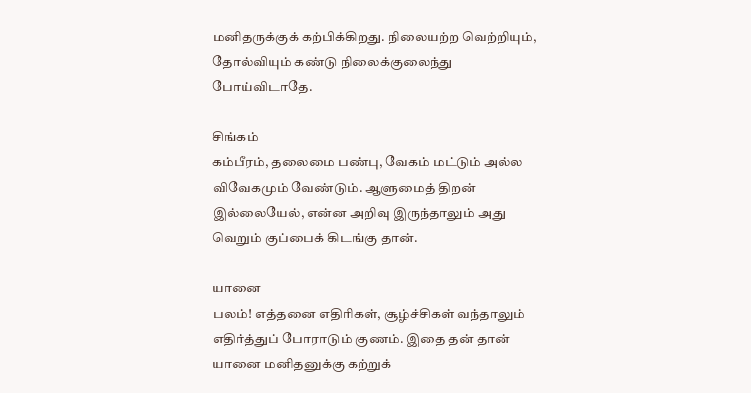மனிதருக்குக் கற்பிக்கிறது. நிலையற்ற வெற்றியும், தோல்வியும் கண்டு நிலைக்குலைந்து போய்விடாதே.

சிங்கம்
கம்பீரம், தலைமை பண்பு, வேகம் மட்டும் அல்ல விவேகமும் வேண்டும். ஆளுமைத் திறன் இல்லையேல், என்ன அறிவு இருந்தாலும் அது வெறும் குப்பைக் கிடங்கு தான்.

யானை
பலம்! எத்தனை எதிரிகள், சூழ்ச்சிகள் வந்தாலும் எதிர்த்துப் போராடும் குணம். இதை தன் தான் யானை மனிதனுக்கு கற்றுக்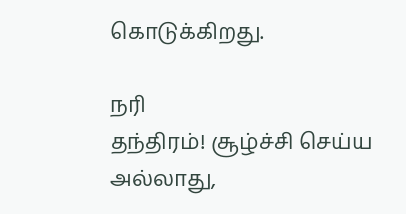கொடுக்கிறது.

நரி
தந்திரம்! சூழ்ச்சி செய்ய அல்லாது,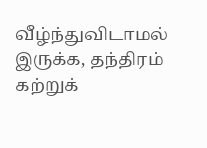வீழ்ந்துவிடாமல் இருக்க, தந்திரம் கற்றுக்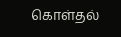கொள்தல்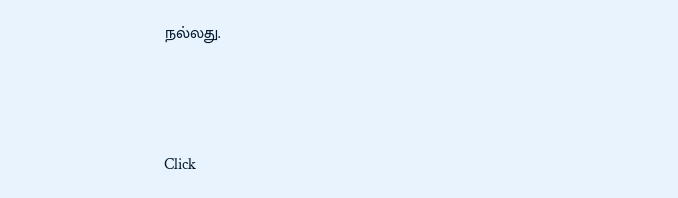நல்லது.



Click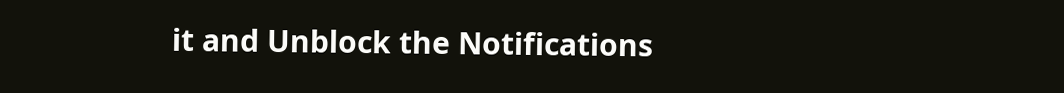it and Unblock the Notifications